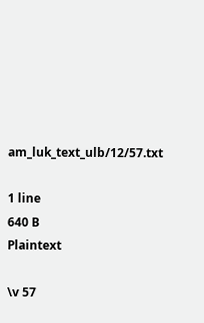am_luk_text_ulb/12/57.txt

1 line
640 B
Plaintext

\v 57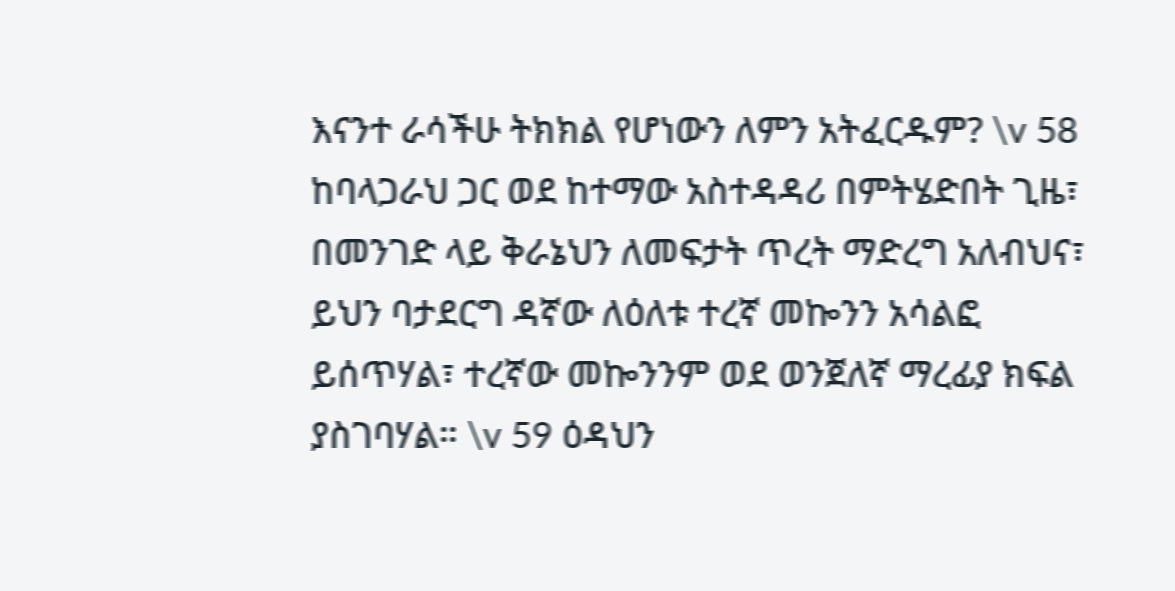እናንተ ራሳችሁ ትክክል የሆነውን ለምን አትፈርዱም? \v 58 ከባላጋራህ ጋር ወደ ከተማው አስተዳዳሪ በምትሄድበት ጊዜ፣ በመንገድ ላይ ቅራኔህን ለመፍታት ጥረት ማድረግ አለብህና፣ ይህን ባታደርግ ዳኛው ለዕለቱ ተረኛ መኰንን አሳልፎ ይሰጥሃል፣ ተረኛው መኰንንም ወደ ወንጀለኛ ማረፊያ ክፍል ያስገባሃል። \v 59 ዕዳህን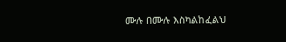ሙሉ በሙሉ እስካልከፈልህ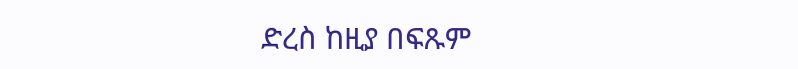ድረስ ከዚያ በፍጹም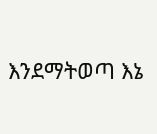እንደማትወጣ እኔ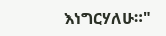እነግርሃለሁ።"